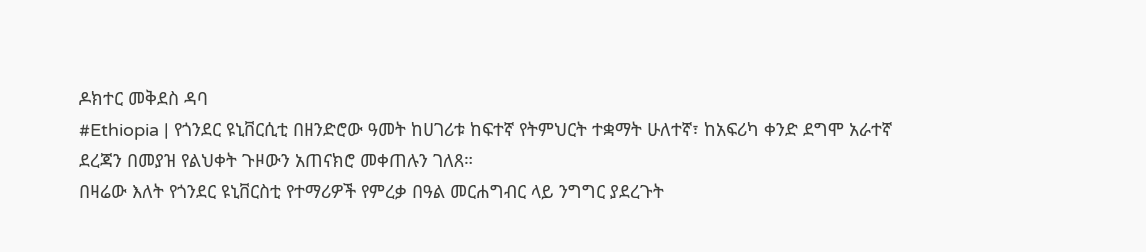ዶክተር መቅደስ ዳባ
#Ethiopia | የጎንደር ዩኒቨርሲቲ በዘንድሮው ዓመት ከሀገሪቱ ከፍተኛ የትምህርት ተቋማት ሁለተኛ፣ ከአፍሪካ ቀንድ ደግሞ አራተኛ ደረጃን በመያዝ የልህቀት ጉዞውን አጠናክሮ መቀጠሉን ገለጸ።
በዛሬው እለት የጎንደር ዩኒቨርስቲ የተማሪዎች የምረቃ በዓል መርሐግብር ላይ ንግግር ያደረጉት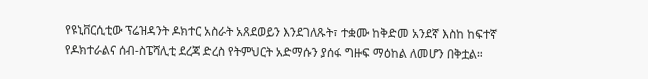የዩኒቨርሲቲው ፕሬዝዳንት ዶክተር አስራት አጸደወይን እንደገለጹት፣ ተቋሙ ከቅድመ አንደኛ እስከ ከፍተኛ የዶክተራልና ሰብ-ስፔሻሊቲ ደረጃ ድረስ የትምህርት አድማሱን ያሰፋ ግዙፍ ማዕከል ለመሆን በቅቷል።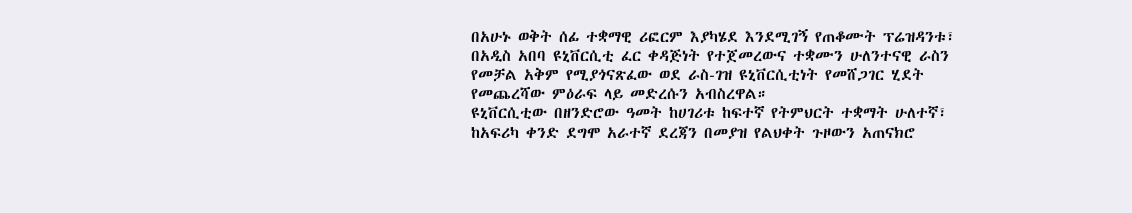በአሁኑ ወቅት ሰፊ ተቋማዊ ሪፎርም እያካሄደ እንደሚገኝ የጠቆሙት ፕሬዝዳንቱ፣ በአዲስ አበባ ዩኒቨርሲቲ ፈር ቀዳጅነት የተጀመረውና ተቋሙን ሁለንተናዊ ራስን የመቻል አቅም የሚያጎናጽፈው ወደ ራስ-ገዝ ዩኒቨርሲቲነት የመሸጋገር ሂደት የመጨረሻው ምዕራፍ ላይ መድረሱን አብስረዋል።
ዩኒቨርሲቲው በዘንድሮው ዓመት ከሀገሪቱ ከፍተኛ የትምህርት ተቋማት ሁለተኛ፣ ከአፍሪካ ቀንድ ደግሞ አራተኛ ደረጃን በመያዝ የልህቀት ጉዞውን አጠናክሮ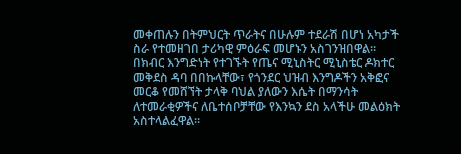መቀጠሉን በትምህርት ጥራትና በሁሉም ተደራሽ በሆነ አካታች ስራ የተመዘገበ ታሪካዊ ምዕራፍ መሆኑን አስገንዝበዋል።
በክብር እንግድነት የተገኙት የጤና ሚኒስትር ሚኒስቴር ዶክተር መቅደስ ዳባ በበኩላቸው፣ የጎንደር ህዝብ እንግዶችን አቅፎና መርቆ የመሸኘት ታላቅ ባህል ያለውን እሴት በማንሳት ለተመራቂዎችና ለቤተሰቦቻቸው የእንኳን ደስ አላችሁ መልዕክት አስተላልፈዋል።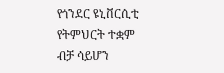የጎንደር ዩኒቨርሲቲ የትምህርት ተቋም ብቻ ሳይሆን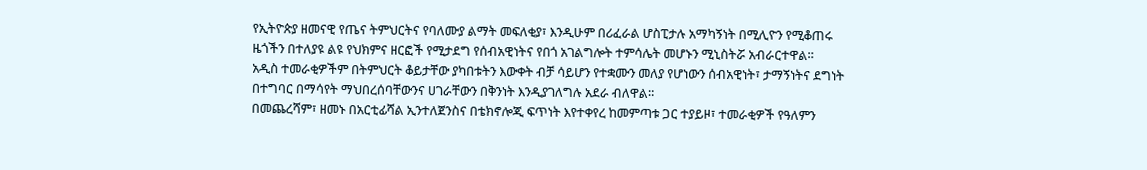የኢትዮጵያ ዘመናዊ የጤና ትምህርትና የባለሙያ ልማት መፍለቂያ፣ እንዲሁም በሪፈራል ሆስፒታሉ አማካኝነት በሚሊዮን የሚቆጠሩ ዜጎችን በተለያዩ ልዩ የህክምና ዘርፎች የሚታደግ የሰብአዊነትና የበጎ አገልግሎት ተምሳሌት መሆኑን ሚኒስትሯ አብራርተዋል።
አዲስ ተመራቂዎችም በትምህርት ቆይታቸው ያካበቱትን እውቀት ብቻ ሳይሆን የተቋሙን መለያ የሆነውን ሰብአዊነት፣ ታማኝነትና ደግነት በተግባር በማሳየት ማህበረሰባቸውንና ሀገራቸውን በቅንነት እንዲያገለግሉ አደራ ብለዋል።
በመጨረሻም፣ ዘመኑ በአርቲፊሻል ኢንተለጀንስና በቴክኖሎጂ ፍጥነት እየተቀየረ ከመምጣቱ ጋር ተያይዞ፣ ተመራቂዎች የዓለምን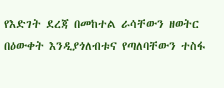የእድገት ደረጃ በመከተል ራሳቸውን ዘወትር በዕውቀት እንዲያጎለብቱና የጣለባቸውን ተስፋ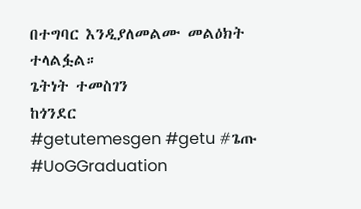በተግባር እንዲያለመልሙ መልዕክት ተላልፏል።
ጌትነት ተመስገን
ከጎንደር
#getutemesgen #getu #ጌጡ
#UoGGraduation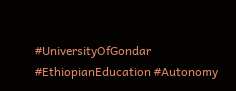#UniversityOfGondar #EthiopianEducation #Autonomy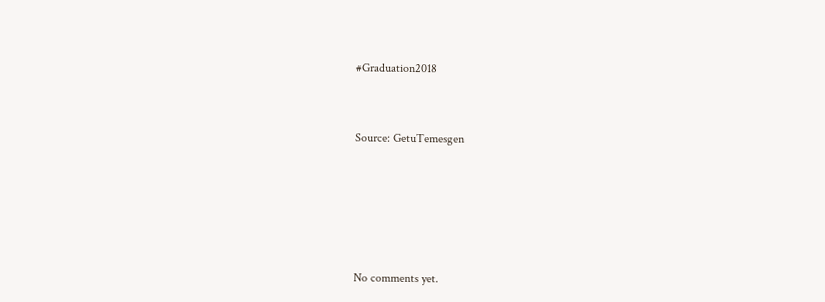#Graduation2018




Source: GetuTemesgen









No comments yet.